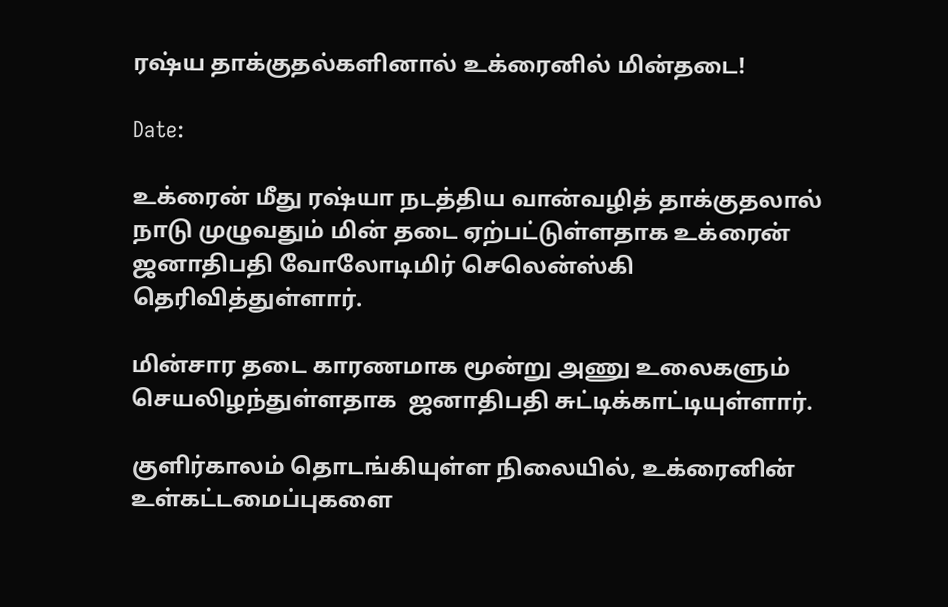ரஷ்ய தாக்குதல்களினால் உக்ரைனில் மின்தடை!

Date:

உக்ரைன் மீது ரஷ்யா நடத்திய வான்வழித் தாக்குதலால் நாடு முழுவதும் மின் தடை ஏற்பட்டுள்ளதாக உக்ரைன் ஜனாதிபதி வோலோடிமிர் செலென்ஸ்கி தெரிவித்துள்ளார்.

மின்சார தடை காரணமாக மூன்று அணு உலைகளும் செயலிழந்துள்ளதாக  ஜனாதிபதி சுட்டிக்காட்டியுள்ளார்.

குளிர்காலம் தொடங்கியுள்ள நிலையில், உக்ரைனின் உள்கட்டமைப்புகளை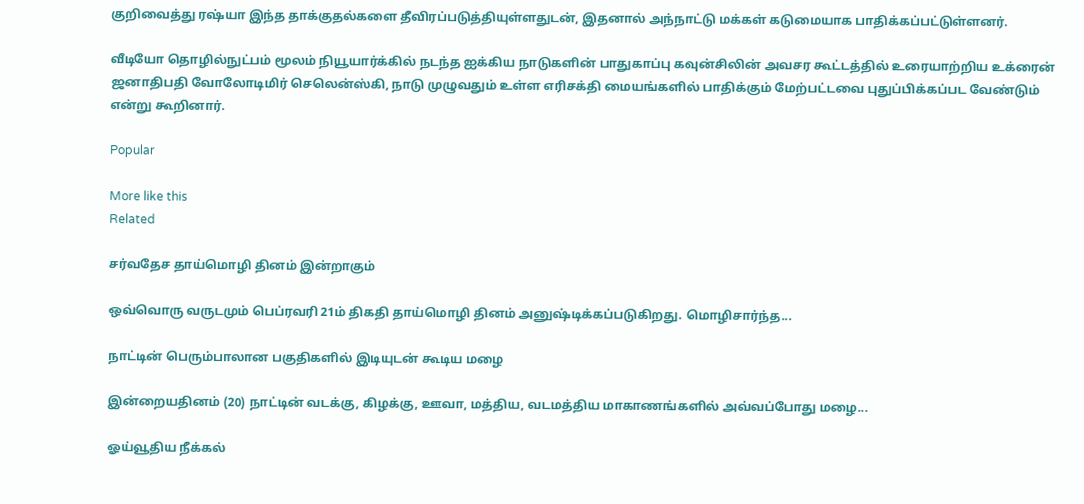குறிவைத்து ரஷ்யா இந்த தாக்குதல்களை தீவிரப்படுத்தியுள்ளதுடன், இதனால் அந்நாட்டு மக்கள் கடுமையாக பாதிக்கப்பட்டுள்ளனர்.

வீடியோ தொழில்நுட்பம் மூலம் நியூயார்க்கில் நடந்த ஐக்கிய நாடுகளின் பாதுகாப்பு கவுன்சிலின் அவசர கூட்டத்தில் உரையாற்றிய உக்ரைன் ஜனாதிபதி வோலோடிமிர் செலென்ஸ்கி, நாடு முழுவதும் உள்ள எரிசக்தி மையங்களில் பாதிக்கும் மேற்பட்டவை புதுப்பிக்கப்பட வேண்டும் என்று கூறினார்.

Popular

More like this
Related

சர்வதேச தாய்மொழி தினம் இன்றாகும்

ஒவ்வொரு வருடமும் பெப்ரவரி 21ம் திகதி தாய்மொழி தினம் அனுஷ்டிக்கப்படுகிறது. மொழிசார்ந்த...

நாட்டின் பெரும்பாலான பகுதிகளில் இடியுடன் கூடிய மழை

இன்றையதினம் (20) நாட்டின் வடக்கு, கிழக்கு, ஊவா, மத்திய, வடமத்திய மாகாணங்களில் அவ்வப்போது மழை...

ஓய்வூதிய நீக்கல்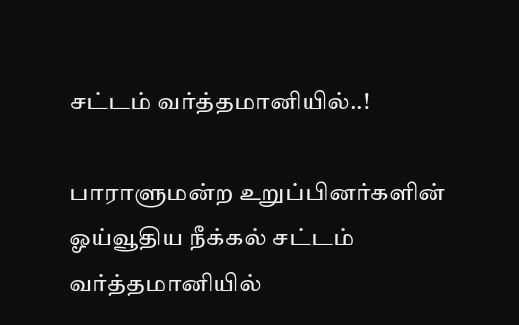சட்டம் வர்த்தமானியில்..!

பாராளுமன்ற உறுப்பினர்களின் ஓய்வூதிய நீக்கல் சட்டம் வர்த்தமானியில்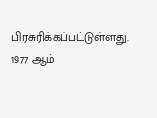பிரசுரிக்கப்பட்டுள்ளது. 1977 ஆம்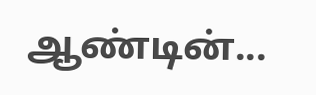ஆண்டின்...